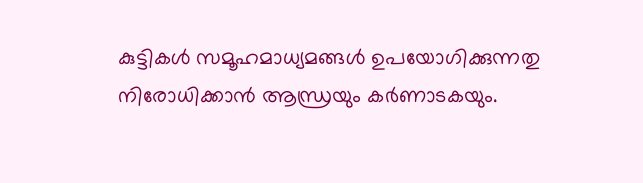കുട്ടികൾ സമൂഹമാധ്യമങ്ങൾ ഉപയോഗിക്കുന്നതു നിരോധിക്കാൻ ആന്ധ്രയും കർണാടകയും.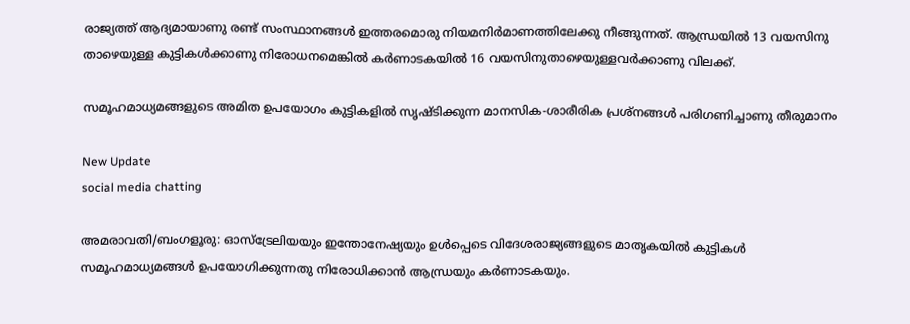രാജ്യത്ത് ആദ്യമായാണു രണ്ട് സംസ്ഥാനങ്ങൾ ഇത്തരമൊരു നിയമനിർമാണത്തിലേക്കു നീങ്ങുന്നത്. ആന്ധ്രയിൽ 13 വയസിനു താഴെയുള്ള കുട്ടികൾക്കാണു നിരോധനമെങ്കിൽ കർണാടകയിൽ 16 വയസിനുതാഴെയുള്ളവർക്കാണു വിലക്ക്.

സമൂഹമാധ്യമങ്ങളുടെ അമിത ഉപയോഗം കുട്ടികളിൽ സൃഷ്ടിക്കുന്ന മാനസിക-ശാരീരിക പ്രശ്നങ്ങൾ പരിഗണിച്ചാണു തീരുമാനം

New Update
social media chatting

അമരാവതി/ബംഗളൂരു: ഓസ്ട്രേലിയയും ഇന്തോനേഷ്യയും ഉൾപ്പെടെ വിദേശരാജ്യങ്ങളുടെ മാതൃകയിൽ കുട്ടികൾ സമൂഹമാധ്യമങ്ങൾ ഉപയോഗിക്കുന്നതു നിരോധിക്കാൻ ആന്ധ്രയും കർണാടകയും.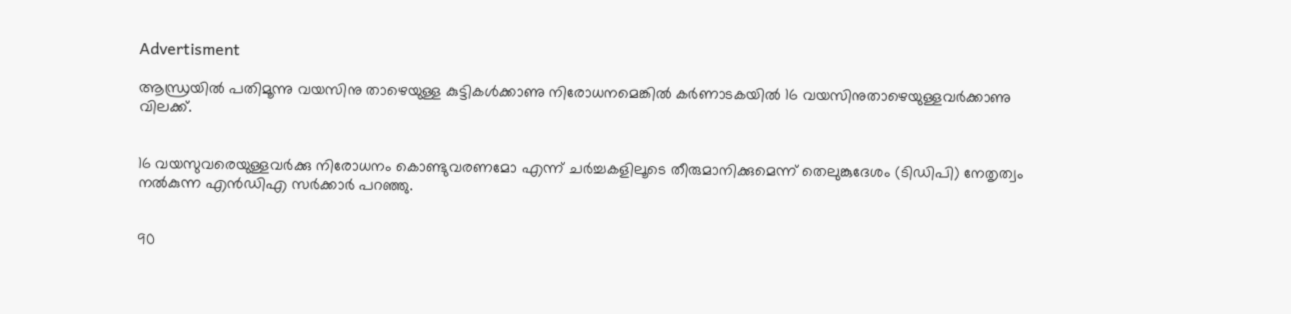Advertisment

ആന്ധ്രയിൽ പതിമൂന്നു വയസിനു താഴെയുള്ള കുട്ടികൾക്കാണു നിരോധനമെങ്കിൽ കർണാടകയിൽ 16 വയസിനുതാഴെയുള്ളവർക്കാണു വിലക്ക്.


16 വയസുവരെയുള്ളവർക്കു നിരോധനം കൊണ്ടുവരണമോ എന്ന് ചർച്ചകളിലൂടെ തീരുമാനിക്കുമെന്ന് തെലുങ്കുദേശം (ടിഡിപി) നേതൃത്വം നൽകുന്ന എൻഡിഎ സർക്കാർ പറഞ്ഞു.


90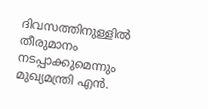ദിവസത്തിനുള്ളിൽ തീരുമാനം നടപ്പാക്കുമെന്നും മുഖ്യമന്ത്രി എൻ.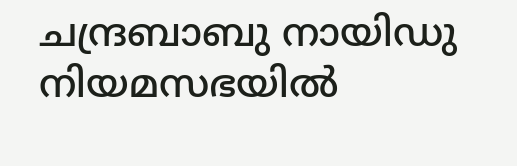ചന്ദ്രബാബു നായിഡു നിയമസഭയിൽ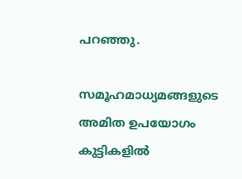പറഞ്ഞു.

സമൂഹമാധ്യമങ്ങളുടെ അമിത ഉപയോഗം കുട്ടികളിൽ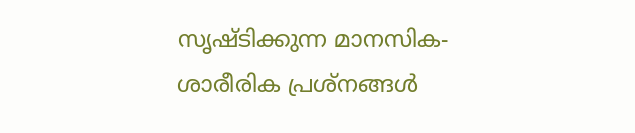സൃഷ്ടിക്കുന്ന മാനസിക-ശാരീരിക പ്രശ്നങ്ങൾ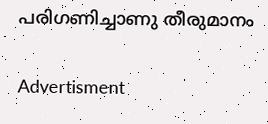പരിഗണിച്ചാണു തീരുമാനം

Advertisment